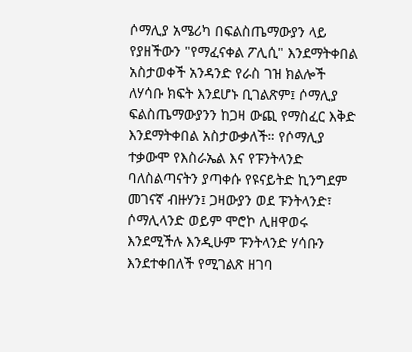ሶማሊያ አሜሪካ በፍልስጤማውያን ላይ የያዘችውን "የማፈናቀል ፖሊሲ" እንደማትቀበል አስታወቀች አንዳንድ የራስ ገዝ ክልሎች ለሃሳቡ ክፍት እንደሆኑ ቢገልጽም፤ ሶማሊያ ፍልስጤማውያንን ከጋዛ ውጪ የማስፈር እቅድ እንደማትቀበል አስታውቃለች። የሶማሊያ ተቃውሞ የእስራኤል እና የፑንትላንድ ባለስልጣናትን ያጣቀሱ የዩናይትድ ኪንግደም መገናኛ ብዙሃን፤ ጋዛውያን ወደ ፑንትላንድ፣ ሶማሊላንድ ወይም ሞሮኮ ሊዘዋወሩ እንደሚችሉ እንዲሁም ፑንትላንድ ሃሳቡን እንደተቀበለች የሚገልጽ ዘገባ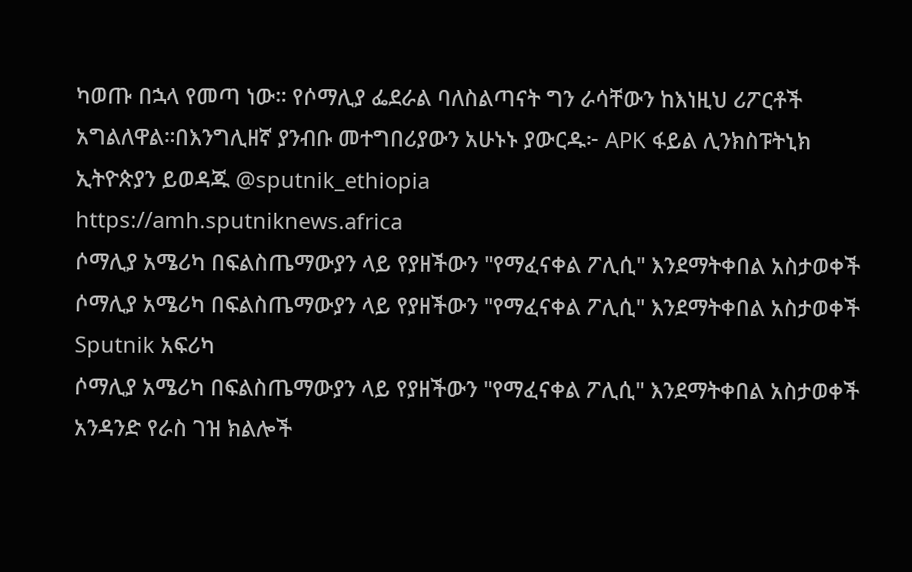ካወጡ በኋላ የመጣ ነው። የሶማሊያ ፌደራል ባለስልጣናት ግን ራሳቸውን ከእነዚህ ሪፖርቶች አግልለዋል።በእንግሊዘኛ ያንብቡ መተግበሪያውን አሁኑኑ ያውርዱ፦ APK ፋይል ሊንክስፑትኒክ ኢትዮጵያን ይወዳጁ @sputnik_ethiopia
https://amh.sputniknews.africa
ሶማሊያ አሜሪካ በፍልስጤማውያን ላይ የያዘችውን "የማፈናቀል ፖሊሲ" እንደማትቀበል አስታወቀች
ሶማሊያ አሜሪካ በፍልስጤማውያን ላይ የያዘችውን "የማፈናቀል ፖሊሲ" እንደማትቀበል አስታወቀች
Sputnik አፍሪካ
ሶማሊያ አሜሪካ በፍልስጤማውያን ላይ የያዘችውን "የማፈናቀል ፖሊሲ" እንደማትቀበል አስታወቀች አንዳንድ የራስ ገዝ ክልሎች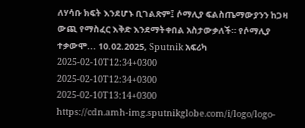ለሃሳቡ ክፍት እንደሆኑ ቢገልጽም፤ ሶማሊያ ፍልስጤማውያንን ከጋዛ ውጪ የማስፈር እቅድ እንደማትቀበል አስታውቃለች። የሶማሊያ ተቃውሞ... 10.02.2025, Sputnik አፍሪካ
2025-02-10T12:34+0300
2025-02-10T12:34+0300
2025-02-10T13:14+0300
https://cdn.amh-img.sputnikglobe.com/i/logo/logo-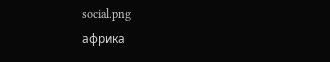social.png
африка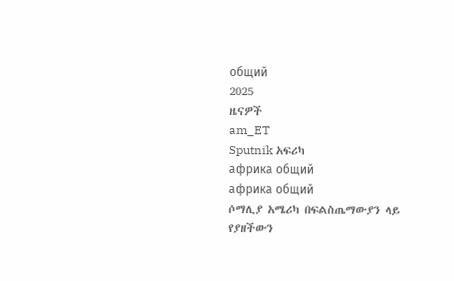общий
2025
ዜናዎች
am_ET
Sputnik አፍሪካ
африка общий
африка общий
ሶማሊያ አሜሪካ በፍልስጤማውያን ላይ የያዘችውን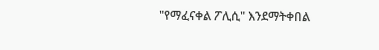"የማፈናቀል ፖሊሲ" እንደማትቀበል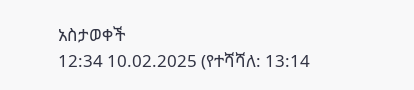አስታወቀች
12:34 10.02.2025 (የተሻሻለ: 13:14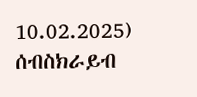10.02.2025)
ሰብስክራይብ